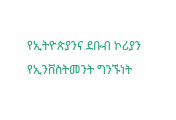የኢትዮጵያንና ደቡብ ኮሪያን የኢንቨስትመንት ግንኙነት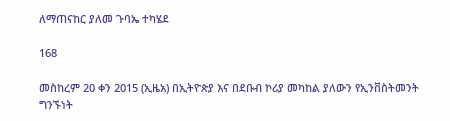ለማጠናከር ያለመ ጉባኤ ተካሄደ

168

መስከረም 20 ቀን 2015 (ኢዜአ) በኢትዮጵያ እና በደቡብ ኮሪያ መካከል ያለውን የኢንቨስትመንት ግንኙነት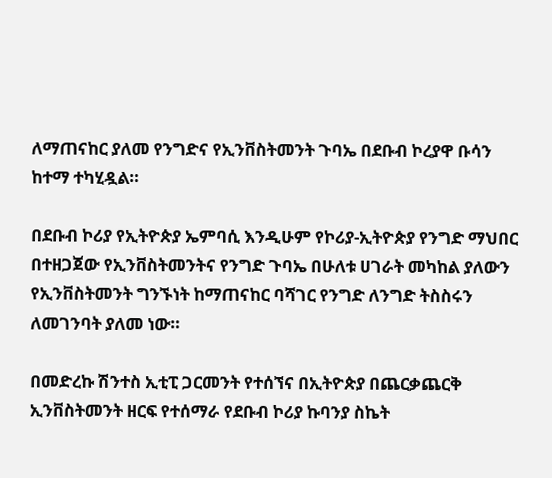ለማጠናከር ያለመ የንግድና የኢንቨስትመንት ጉባኤ በደቡብ ኮረያዋ ቡሳን ከተማ ተካሂዷል።

በደቡብ ኮሪያ የኢትዮጵያ ኤምባሲ እንዲሁም የኮሪያ-ኢትዮጵያ የንግድ ማህበር በተዘጋጀው የኢንቨስትመንትና የንግድ ጉባኤ በሁለቱ ሀገራት መካከል ያለውን የኢንቨስትመንት ግንኙነት ከማጠናከር ባሻገር የንግድ ለንግድ ትስስሩን ለመገንባት ያለመ ነው።

በመድረኩ ሽንተስ ኢቲፒ ጋርመንት የተሰኘና በኢትዮጵያ በጨርቃጨርቅ ኢንቨስትመንት ዘርፍ የተሰማራ የደቡብ ኮሪያ ኩባንያ ስኬት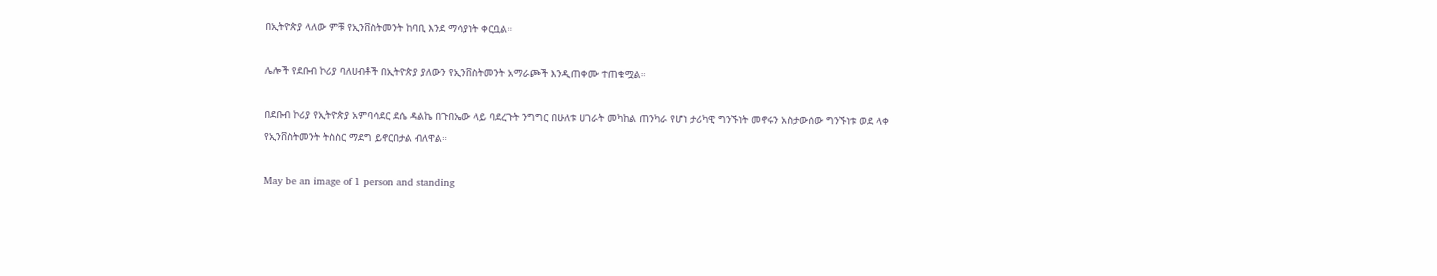በኢትዮጵያ ላለው ምቹ የኢንቨስትመንት ከባቢ እንደ ማሳያነት ቀርቧል።

ሌሎች የደቡብ ኮሪያ ባለሀብቶች በኢትዮጵያ ያለውን የኢንቨስትመንት አማራጮች እንዲጠቀሙ ተጠቁሟል።

በደቡብ ኮሪያ የኢትዮጵያ አምባሳደር ደሴ ዳልኬ በጉበኤው ላይ ባደረጉት ንግግር በሁለቱ ሀገራት መካከል ጠንካራ የሆነ ታሪካዊ ግንኙነት መኖሩን አስታውሰው ግንኙነቱ ወደ ላቀ የኢንቨስትመንት ትስስር ማደግ ይኖርበታል ብለዋል።

May be an image of 1 person and standing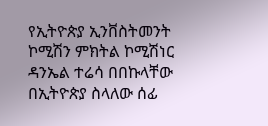የኢትዮጵያ ኢንቨስትመንት ኮሚሽን ምክትል ኮሚሽነር ዳንኤል ተሬሳ በበኩላቸው በኢትዮጵያ ስላለው ሰፊ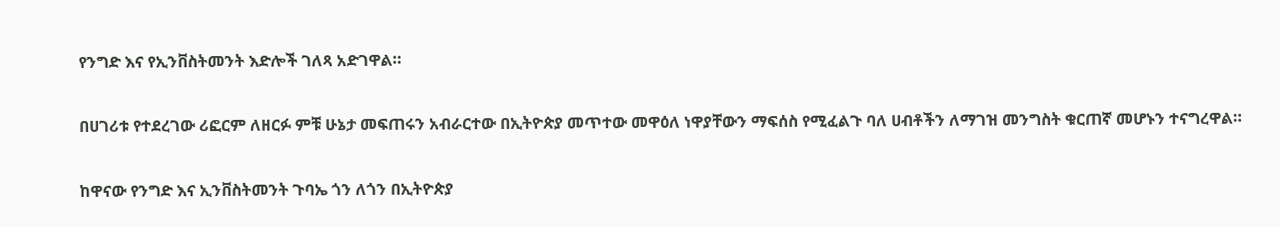የንግድ እና የኢንቨስትመንት እድሎች ገለጻ አድገዋል።

በሀገሪቱ የተደረገው ሪፎርም ለዘርፉ ምቹ ሁኔታ መፍጠሩን አብራርተው በኢትዮጵያ መጥተው መዋዕለ ነዋያቸውን ማፍሰስ የሚፈልጉ ባለ ሀብቶችን ለማገዝ መንግስት ቁርጠኛ መሆኑን ተናግረዋል።

ከዋናው የንግድ እና ኢንቨስትመንት ጉባኤ ጎን ለጎን በኢትዮጵያ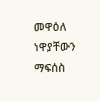መዋዕለ ነዋያቸውን ማፍሰስ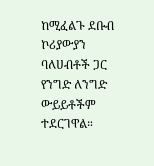ከሚፈልጉ ደቡብ ኮሪያውያን ባለሀብቶች ጋር የንግድ ለንግድ ውይይቶችም ተደርገዋል።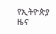የኢትዮጵያ ዜና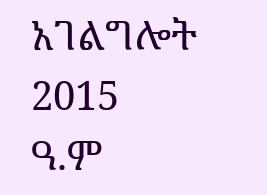አገልግሎት
2015
ዓ.ም